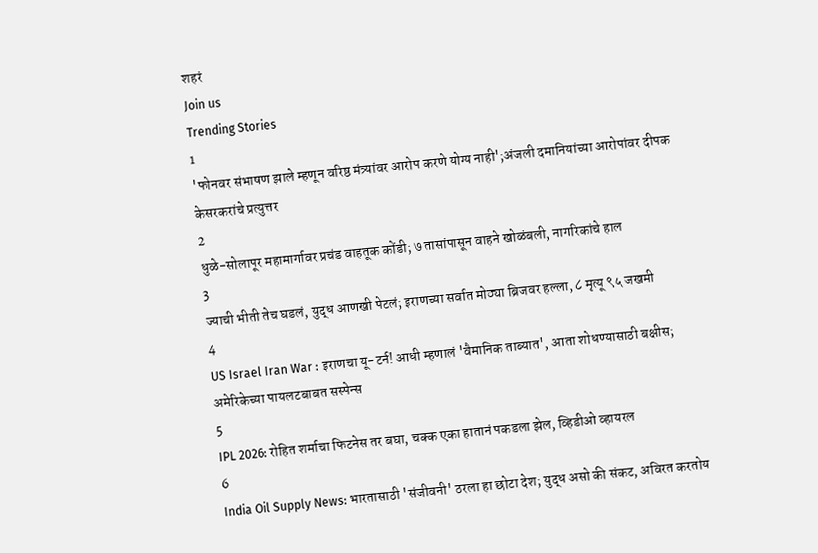शहरं
Join us
Trending Stories
1
'फोनवर संभाषण झाले म्हणून वरिष्ठ मंत्र्यांवर आरोप करणे योग्य नाही';अंजली दमानियांच्या आरोपांवर दीपक केसरकरांचे प्रत्युत्तर
2
धुळे-सोलापूर महामार्गावर प्रचंड वाहतूक कोंडी; ७ तासांपासून वाहने खोळंबली, नागरिकांचे हाल
3
ज्याची भीती तेच घडलं, युद्ध आणखी पेटलं; इराणच्या सर्वात मोठ्या ब्रिजवर हल्ला, ८ मृत्यू ९५ जखमी
4
US Israel Iran War : इराणचा यू-टर्न! आधी म्हणालं 'वैमानिक ताब्यात', आता शोधण्यासाठी बक्षीस; अमेरिकेच्या पायलटबाबत सस्पेन्स
5
IPL 2026: रोहित शर्माचा फिटनेस तर बघा, चक्क एका हातानं पकडला झेल, व्हिडीओ व्हायरल
6
India Oil Supply News: भारतासाठी 'संजीवनी' ठरला हा छोटा देश; युद्ध असो की संकट, अविरत करतोय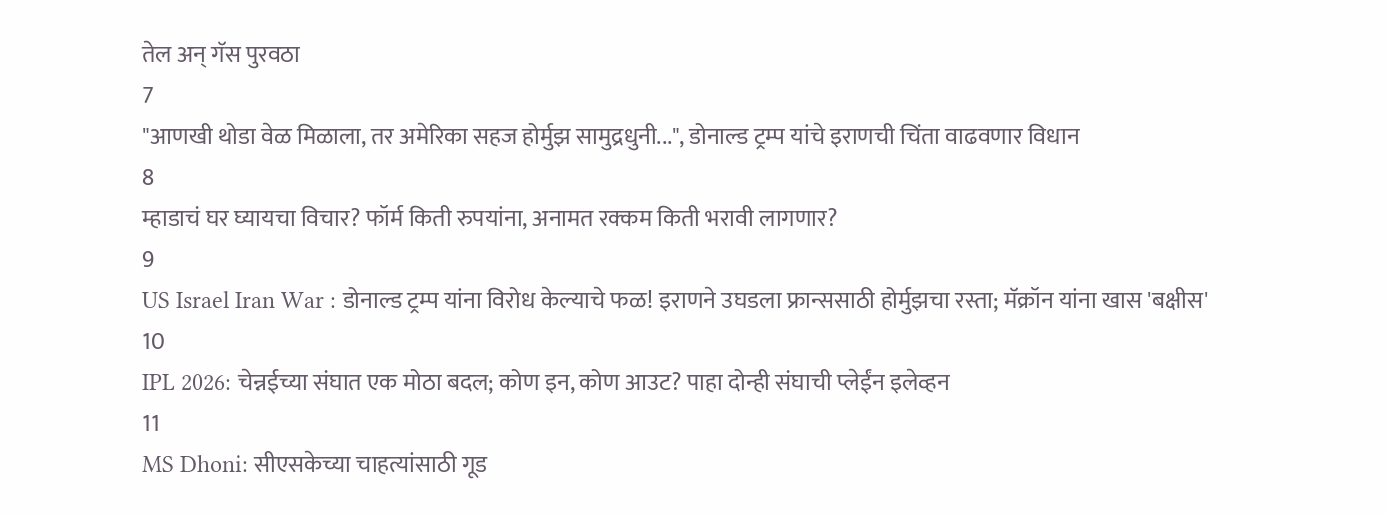तेल अन् गॅस पुरवठा
7
"आणखी थोडा वेळ मिळाला, तर अमेरिका सहज होर्मुझ सामुद्रधुनी...", डोनाल्ड ट्रम्प यांचे इराणची चिंता वाढवणार विधान
8
म्हाडाचं घर घ्यायचा विचार? फॉर्म किती रुपयांना, अनामत रक्कम किती भरावी लागणार?
9
US Israel Iran War : डोनाल्ड ट्रम्प यांना विरोध केल्याचे फळ! इराणने उघडला फ्रान्ससाठी होर्मुझचा रस्ता; मॅक्रॉन यांना खास 'बक्षीस'
10
IPL 2026: चेन्नईच्या संघात एक मोठा बदल; कोण इन, कोण आउट? पाहा दोन्ही संघाची प्लेईंन इलेव्हन
11
MS Dhoni: सीएसकेच्या चाहत्यांसाठी गूड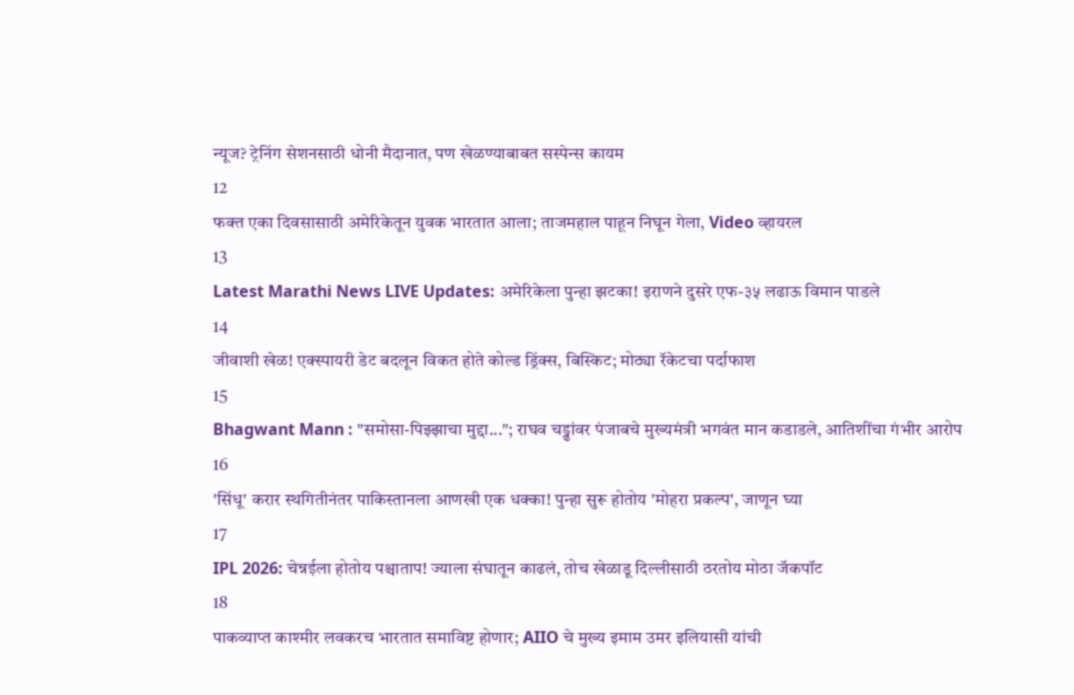न्यूज? ट्रेनिंग सेशनसाठी धोनी मैदानात, पण खेळण्याबाबत सस्पेन्स कायम
12
फक्त एका दिवसासाठी अमेरिकेतून युवक भारतात आला; ताजमहाल पाहून निघून गेला, Video व्हायरल
13
Latest Marathi News LIVE Updates: अमेरिकेला पुन्हा झटका! इराणने दुसरे एफ-३५ लढाऊ विमान पाडले
14
जीवाशी खेळ! एक्स्पायरी डेट बदलून विकत होते कोल्ड ड्रिंक्स, बिस्किट; मोठ्या रॅकेटचा पर्दाफाश
15
Bhagwant Mann : "समोसा-पिझ्झाचा मुद्दा..."; राघव चड्ढांवर पंजाबचे मुख्यमंत्री भगवंत मान कडाडले, आतिशींचा गंभीर आरोप
16
'सिंधू' करार स्थगितीनंतर पाकिस्तानला आणखी एक धक्का! पुन्हा सुरू होतोय 'मोहरा प्रकल्प', जाणून घ्या
17
IPL 2026: चेन्नईला होतोय पश्चाताप! ज्याला संघातून काढलं, तोच खेळाडू दिल्लीसाठी ठरतोय मोठा जॅकपॉट
18
पाकव्याप्त काश्मीर लवकरच भारतात समाविष्ट होणार; AIIO चे मुख्य इमाम उमर इलियासी यांची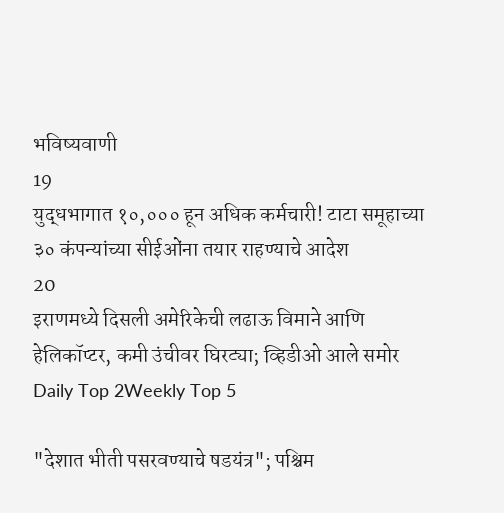भविष्यवाणी
19
युद्धभागात १०,००० हून अधिक कर्मचारी! टाटा समूहाच्या ३० कंपन्यांच्या सीईओंना तयार राहण्याचे आदेश
20
इराणमध्ये दिसली अमेरिकेची लढाऊ विमाने आणि हेलिकॉप्टर, कमी उंचीवर घिरट्या; व्हिडीओ आले समोर
Daily Top 2Weekly Top 5

"देशात भीती पसरवण्याचे षडयंत्र"; पश्चिम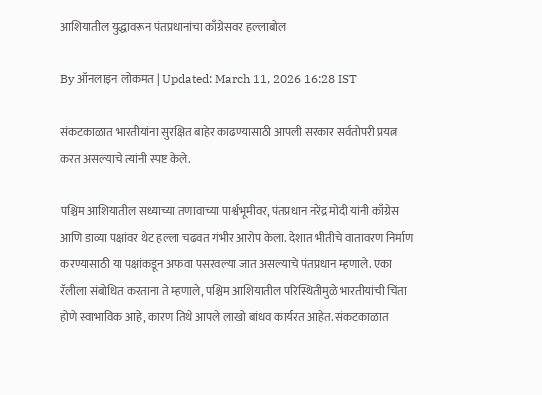आशियातील युद्धावरून पंतप्रधानांचा काँग्रेसवर हल्लाबोल

By ऑनलाइन लोकमत | Updated: March 11, 2026 16:28 IST

संकटकाळात भारतीयांना सुरक्षित बाहेर काढण्यासाठी आपली सरकार सर्वतोपरी प्रयत्न करत असल्याचे त्यांनी स्पष्ट केले.

पश्चिम आशियातील सध्याच्या तणावाच्या पार्श्वभूमीवर, पंतप्रधान नरेंद्र मोदी यांनी काँग्रेस आणि डाव्या पक्षांवर थेट हल्ला चढवत गंभीर आरोप केला. देशात भीतीचे वातावरण निर्माण करण्यासाठी या पक्षांकडून अफवा पसरवल्या जात असल्याचे पंतप्रधान म्हणाले. एका रॅलीला संबोधित करताना ते म्हणाले, पश्चिम आशियातील परिस्थितीमुळे भारतीयांची चिंता होणे स्वाभाविक आहे, कारण तिथे आपले लाखो बांधव कार्यरत आहेत. संकटकाळात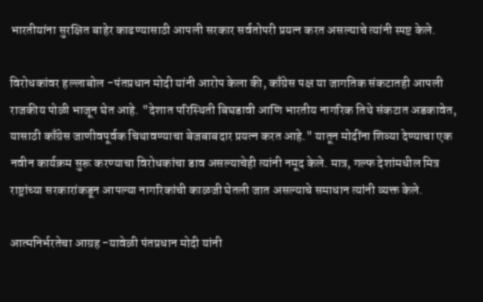भारतीयांना सुरक्षित बाहेर काढण्यासाठी आपली सरकार सर्वतोपरी प्रयत्न करत असल्याचे त्यांनी स्पष्ट केले.

विरोधकांवर हल्लाबोल -पंतप्रधान मोदी यांनी आरोप केला की, काँग्रेस पक्ष या जागतिक संकटातही आपली राजकीय पोळी भाजून घेत आहे. "देशात परिस्थिती बिघडावी आणि भारतीय नागरिक तिथे संकटात अडकावेत, यासाठी काँग्रेस जाणीवपूर्वक चिथावण्याचा बेजबाबदार प्रयत्न करत आहे." यातून मोदींना शिव्या देण्याचा एक नवीन कार्यक्रम सुरू करण्याचा विरोधकांचा डाव असल्याचेही त्यांनी नमूद केले. मात्र, गल्फ देशांमधील मित्र राष्ट्रांच्या सरकारांकडून आपल्या नागरिकांची काळजी घेतली जात असल्याचे समाधान त्यांनी व्यक्त केले.

आत्मनिर्भरतेचा आग्रह -यावेळी पंतप्रधान मोदी यांनी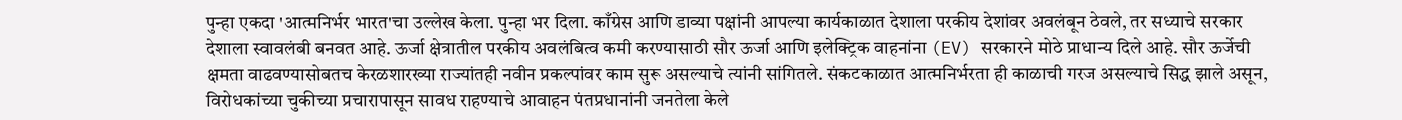पुन्हा एकदा 'आत्मनिर्भर भारत'चा उल्लेख केला. पुन्हा भर दिला. काँग्रेस आणि डाव्या पक्षांनी आपल्या कार्यकाळात देशाला परकीय देशांवर अवलंबून ठेवले, तर सध्याचे सरकार देशाला स्वावलंबी बनवत आहे. ऊर्जा क्षेत्रातील परकीय अवलंबित्व कमी करण्यासाठी सौर ऊर्जा आणि इलेक्ट्रिक वाहनांना (EV) सरकारने मोठे प्राधान्य दिले आहे. सौर ऊर्जेची क्षमता वाढवण्यासोबतच केरळशारख्या राज्यांतही नवीन प्रकल्पांवर काम सुरू असल्याचे त्यांनी सांगितले. संकटकाळात आत्मनिर्भरता ही काळाची गरज असल्याचे सिद्ध झाले असून, विरोधकांच्या चुकीच्या प्रचारापासून सावध राहण्याचे आवाहन पंतप्रधानांनी जनतेला केले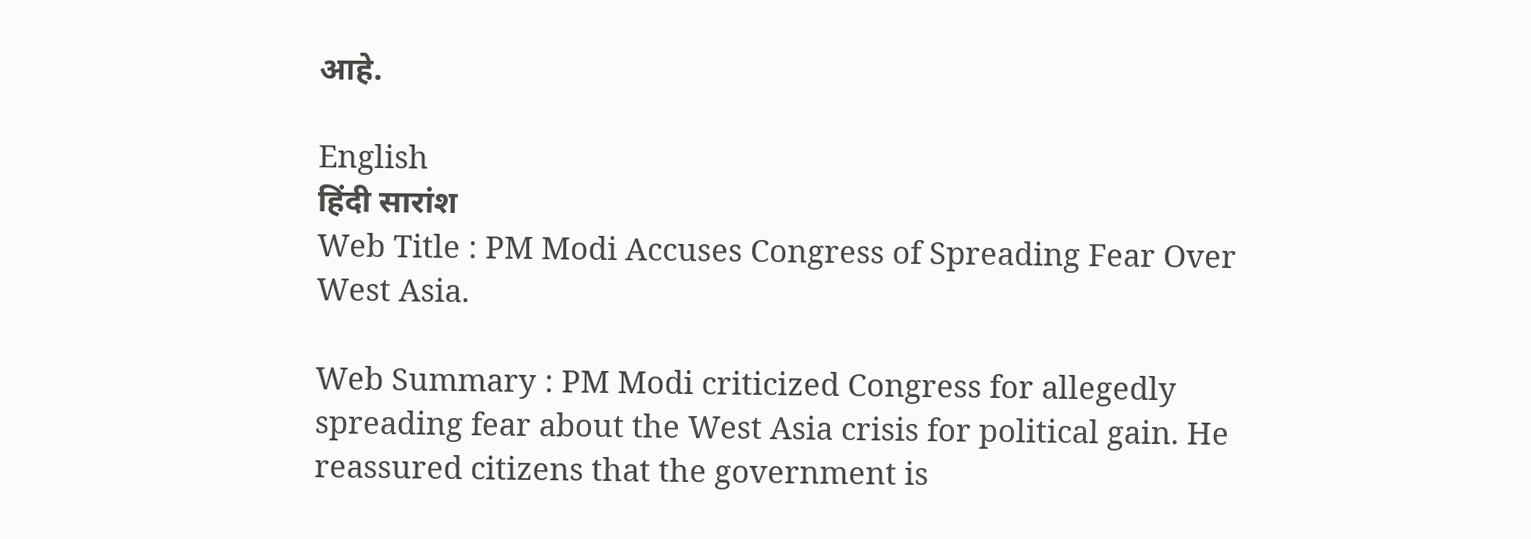आहे.

English
हिंदी सारांश
Web Title : PM Modi Accuses Congress of Spreading Fear Over West Asia.

Web Summary : PM Modi criticized Congress for allegedly spreading fear about the West Asia crisis for political gain. He reassured citizens that the government is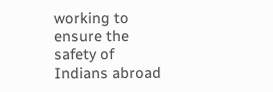working to ensure the safety of Indians abroad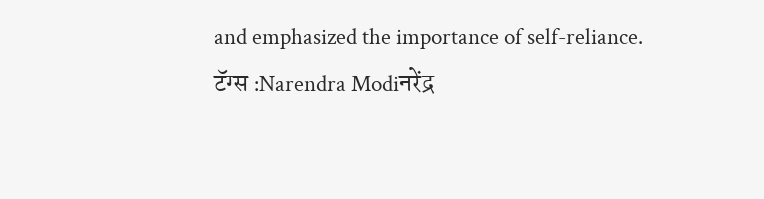and emphasized the importance of self-reliance.
टॅग्स :Narendra Modiनरेंद्र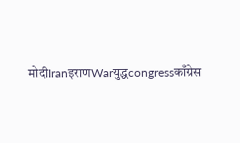मोदीIranइराणWarयुद्धcongressकाँग्रेस